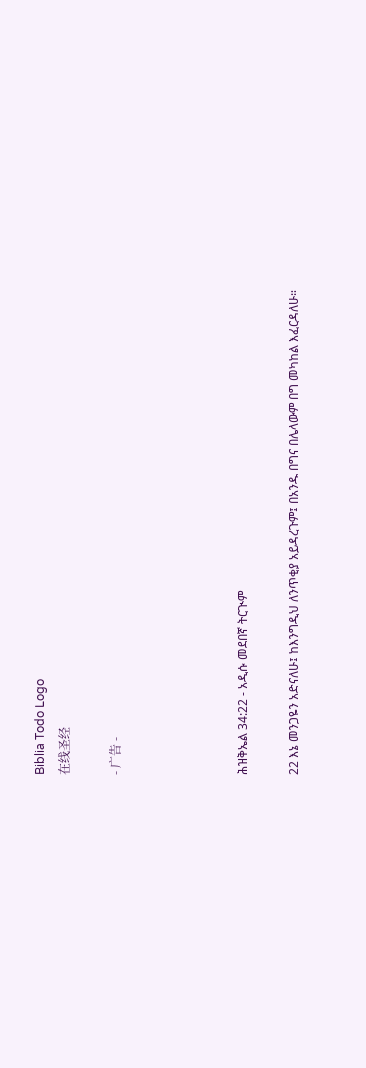Biblia Todo Logo
在线圣经

- 广告 -




ሕዝቅኤል 34:22 - አዲሱ መደበኛ ትርጒም

22 እኔ መንጋዬን አድናለሁ፤ ከእንግዲህ ለንጥቂያ አይዳረጉም፤ በአንዱ በግና በሌላውም በግ መካከል እፈርዳለሁ።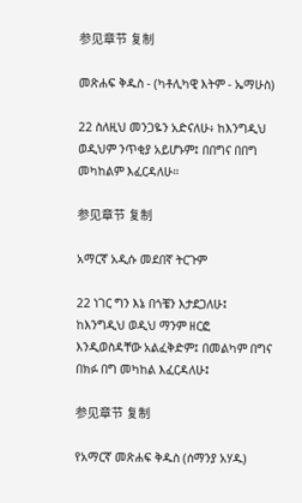参见章节 复制

መጽሐፍ ቅዱስ - (ካቶሊካዊ እትም - ኤማሁስ)

22 ስለዚህ መንጋዬን አድናለሁ፥ ከእንግዲህ ወዲህም ንጥቂያ አይሆኑም፤ በበግና በበግ መካከልም እፈርዳለሁ።

参见章节 复制

አማርኛ አዲሱ መደበኛ ትርጉም

22 ነገር ግን እኔ በጎቼን እታደጋለሁ፤ ከእንግዲህ ወዲህ ማንም ዘርፎ እንዲወስዳቸው አልፈቅድም፤ በመልካም በግና በክፉ በግ መካከል እፈርዳለሁ፤

参见章节 复制

የአማርኛ መጽሐፍ ቅዱስ (ሰማንያ አሃዱ)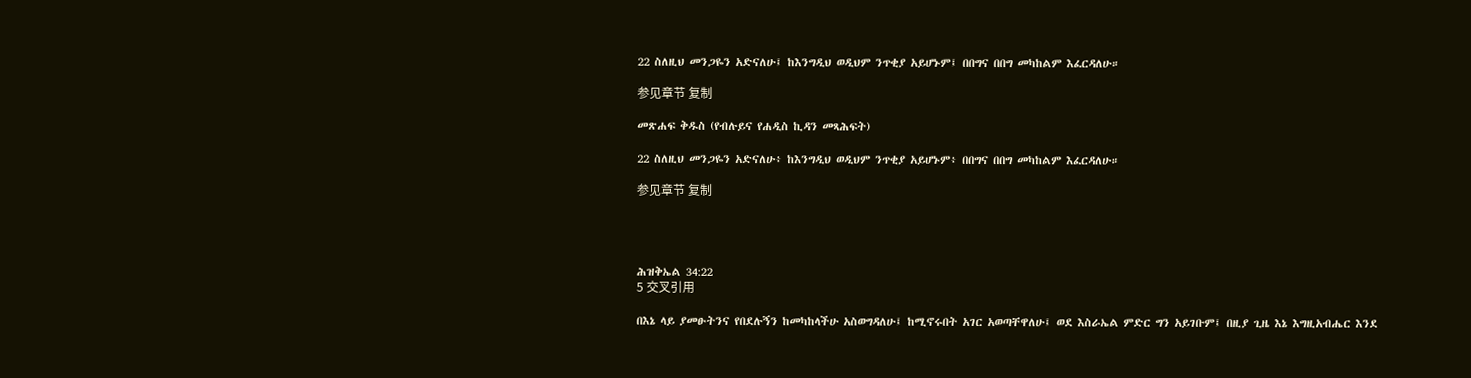22 ስለዚህ መንጋዬን አድናለሁ፤ ከእንግዲህ ወዲህም ንጥቂያ አይሆኑም፤ በበግና በበግ መካከልም እፈርዳለሁ።

参见章节 复制

መጽሐፍ ቅዱስ (የብሉይና የሐዲስ ኪዳን መጻሕፍት)

22 ስለዚህ መንጋዬን አድናለሁ፥ ከእንግዲህ ወዲህም ንጥቂያ አይሆኑም፥ በበግና በበግ መካከልም እፈርዳለሁ።

参见章节 复制




ሕዝቅኤል 34:22
5 交叉引用

በእኔ ላይ ያመፁትንና የበደሉኝን ከመካከላችሁ አስወግዳለሁ፤ ከሚኖሩበት አገር አወጣቸዋለሁ፤ ወደ እስራኤል ምድር ግን አይገቡም፤ በዚያ ጊዜ እኔ እግዚአብሔር እንደ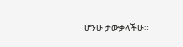ሆንሁ ታውቃላችሁ።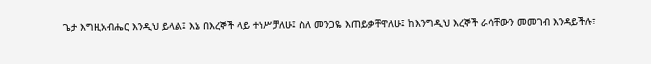ጌታ እግዚአብሔር እንዲህ ይላል፤ እኔ በእረኞች ላይ ተነሥቻለሁ፤ ስለ መንጋዬ እጠይቃቸዋለሁ፤ ከእንግዲህ እረኞች ራሳቸውን መመገብ እንዳይችሉ፣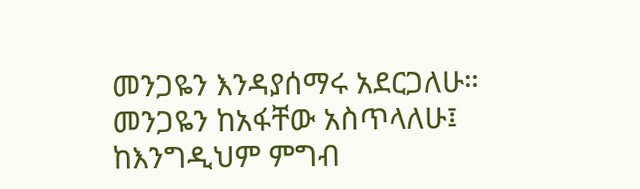መንጋዬን እንዳያሰማሩ አደርጋለሁ። መንጋዬን ከአፋቸው አስጥላለሁ፤ ከእንግዲህም ምግብ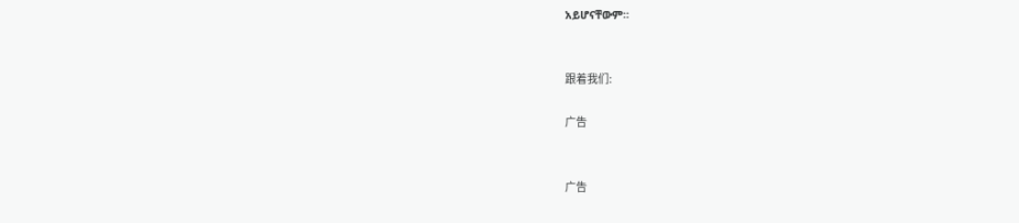አይሆናቸውም።


跟着我们:

广告


广告